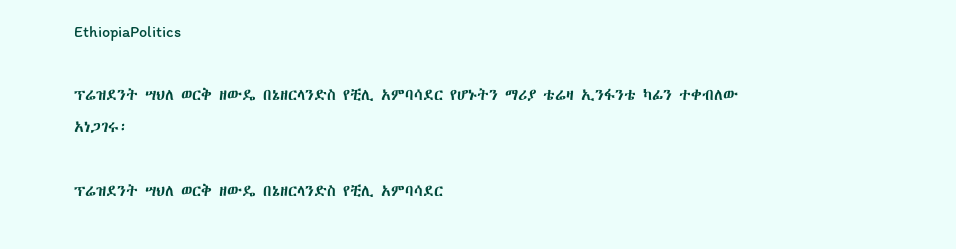EthiopiaPolitics

ፕሬዝደንት ሣህለ ወርቅ ዘውዴ በኔዘርላንድስ የቺሊ አምባሳደር የሆኑትን ማሪያ ቴሬዛ ኢንፋንቴ ካፊን ተቀብለው አነጋገሩ፡

ፕሬዝደንት ሣህለ ወርቅ ዘውዴ በኔዘርላንድስ የቺሊ አምባሳደር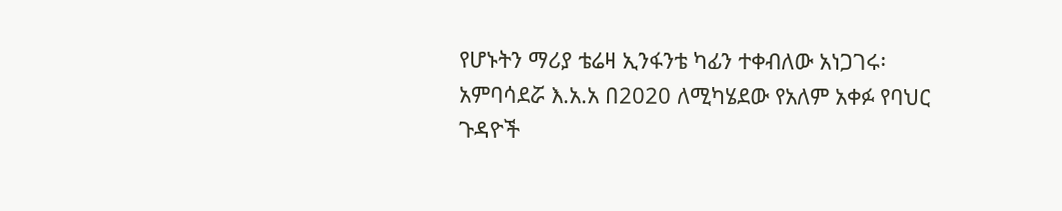የሆኑትን ማሪያ ቴሬዛ ኢንፋንቴ ካፊን ተቀብለው አነጋገሩ፡
አምባሳደሯ እ.አ.አ በ2020 ለሚካሄደው የአለም አቀፉ የባህር ጉዳዮች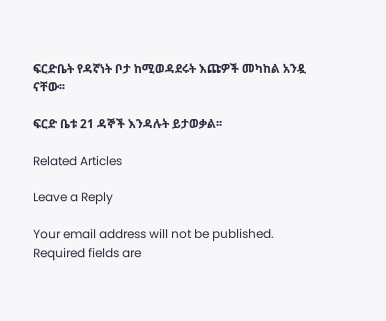ፍርድቤት የዳኛነት ቦታ ከሚወዳደሩት እጩዎች መካከል አንዷ ናቸው፡፡

ፍርድ ቤቱ 21 ዳኞች እንዳሉት ይታወቃል፡፡

Related Articles

Leave a Reply

Your email address will not be published. Required fields are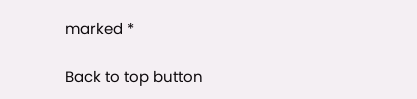marked *

Back to top button